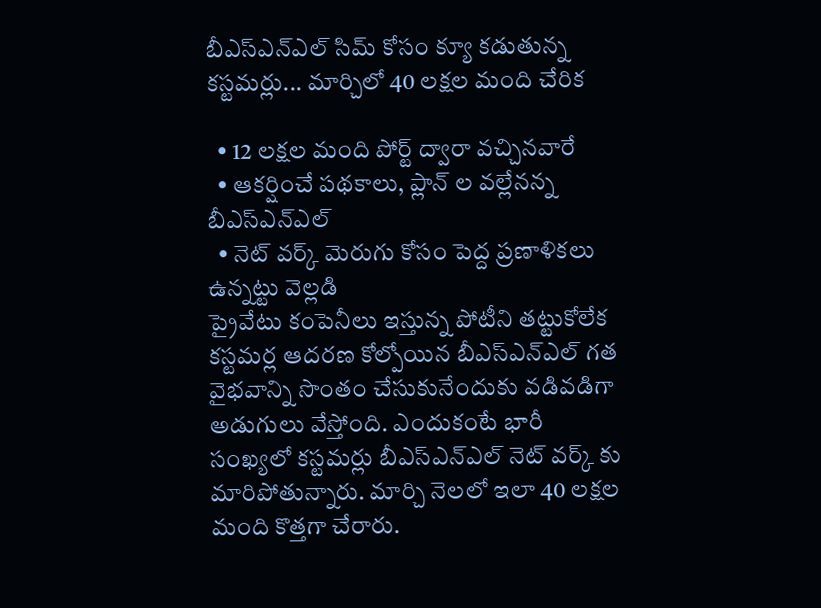బీఎస్ఎన్ఎల్ సిమ్ కోసం క్యూ కడుతున్న కస్టమర్లు... మార్చిలో 40 లక్షల మంది చేరిక

  • 12 లక్షల మంది పోర్ట్ ద్వారా వచ్చినవారే
  • ఆకర్షించే పథకాలు, ప్లాన్ ల వల్లేనన్న బీఎస్ఎన్ఎల్
  • నెట్ వర్క్ మెరుగు కోసం పెద్ద ప్రణాళికలు ఉన్నట్టు వెల్లడి
ప్రైవేటు కంపెనీలు ఇస్తున్న పోటీని తట్టుకోలేక కస్టమర్ల ఆదరణ కోల్పోయిన బీఎస్ఎన్ఎల్ గత వైభవాన్ని సొంతం చేసుకునేందుకు వడివడిగా అడుగులు వేస్తోంది. ఎందుకంటే భారీ సంఖ్యలో కస్టమర్లు బీఎస్ఎన్ఎల్ నెట్ వర్క్ కు మారిపోతున్నారు. మార్చి నెలలో ఇలా 40 లక్షల మంది కొత్తగా చేరారు.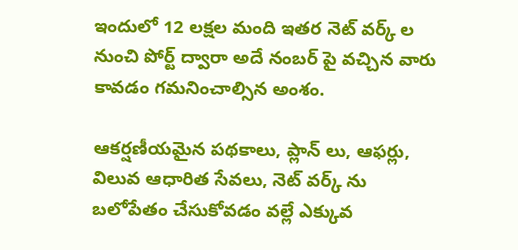ఇందులో 12 లక్షల మంది ఇతర నెట్ వర్క్ ల నుంచి పోర్ట్ ద్వారా అదే నంబర్ పై వచ్చిన వారు కావడం గమనించాల్సిన అంశం.

ఆకర్షణీయమైన పథకాలు, ప్లాన్ లు, ఆఫర్లు, విలువ ఆధారిత సేవలు, నెట్ వర్క్ ను బలోపేతం చేసుకోవడం వల్లే ఎక్కువ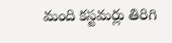మంది కస్టమర్లు తిరిగి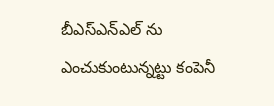బీఎస్ఎన్ఎల్ ను ఎంచుకుంటున్నట్టు కంపెనీ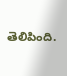తెలిపింది.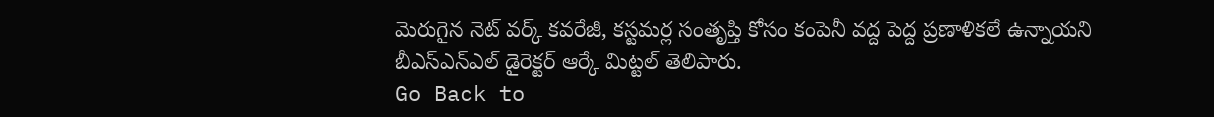మెరుగైన నెట్ వర్క్ కవరేజీ, కస్టమర్ల సంతృప్తి కోసం కంపెనీ వద్ద పెద్ద ప్రణాళికలే ఉన్నాయని బీఎస్ఎన్ఎల్ డైరెక్టర్ ఆర్కే మిట్టల్ తెలిపారు.
Go Back to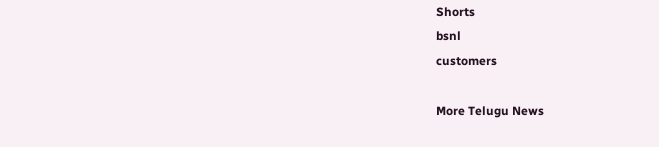Shorts
bsnl
customers

More Telugu News